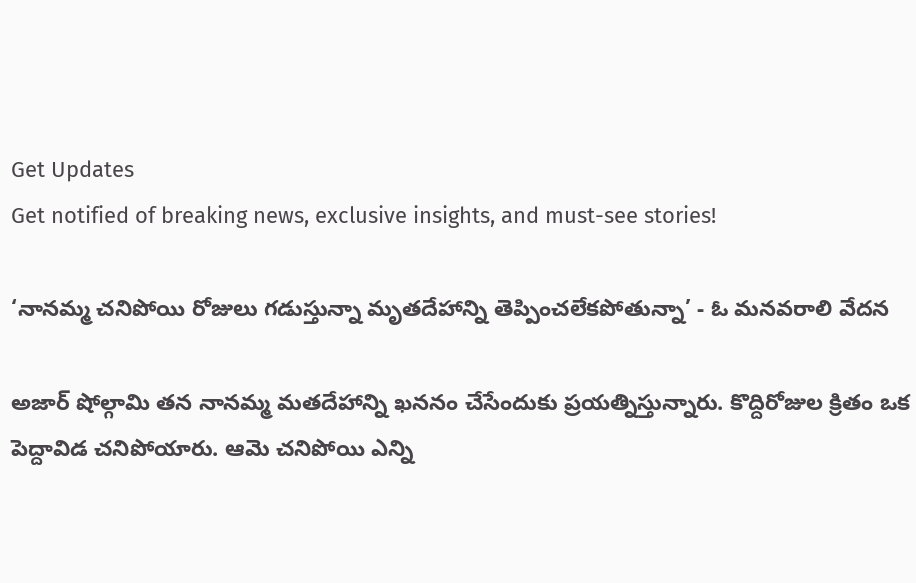Get Updates
Get notified of breaking news, exclusive insights, and must-see stories!

‘నానమ్మ చనిపోయి రోజులు గడుస్తున్నా మృతదేహాన్ని తెప్పించలేకపోతున్నా’ - ఓ మనవరాలి వేదన

అజార్ షోల్గామి తన నానమ్మ మతదేహాన్ని ఖననం చేసేందుకు ప్రయత్నిస్తున్నారు. కొద్దిరోజుల క్రితం ఒక పెద్దావిడ చనిపోయారు. ఆమె చనిపోయి ఎన్ని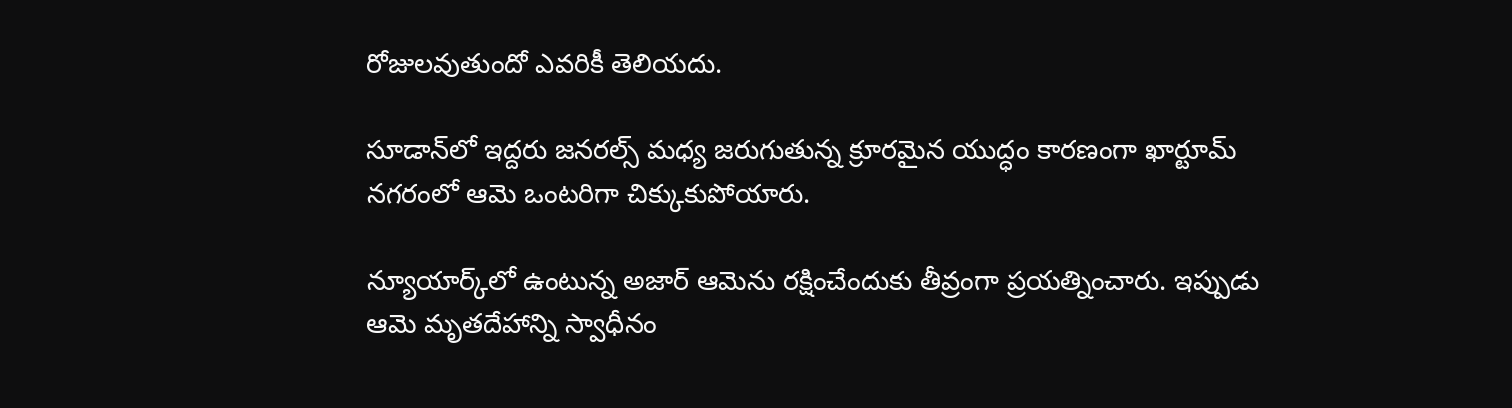రోజులవుతుందో ఎవరికీ తెలియదు.

సూడాన్‌లో ఇద్దరు జనరల్స్ మధ్య జరుగుతున్న క్రూరమైన యుద్ధం కారణంగా ఖార్టూమ్‌ నగరంలో ఆమె ఒంటరిగా చిక్కుకుపోయారు.

న్యూయార్క్‌లో ఉంటున్న అజార్ ఆమెను రక్షించేందుకు తీవ్రంగా ప్రయత్నించారు. ఇప్పుడు ఆమె మృతదేహాన్ని స్వాధీనం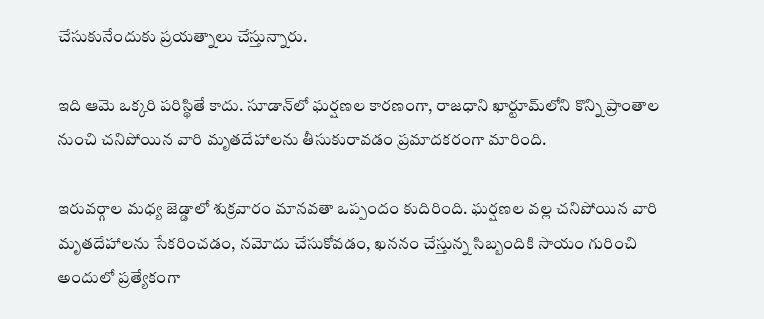చేసుకునేందుకు ప్రయత్నాలు చేస్తున్నారు.

ఇది ఆమె ఒక్కరి పరిస్థితే కాదు. సూడాన్‌లో ఘర్షణల కారణంగా, రాజధాని ఖార్టూమ్‌లోని కొన్ని ప్రాంతాల నుంచి చనిపోయిన వారి మృతదేహాలను తీసుకురావడం ప్రమాదకరంగా మారింది.

ఇరువర్గాల మధ్య జెడ్డాలో శుక్రవారం మానవతా ఒప్పందం కుదిరింది. ఘర్షణల వల్ల చనిపోయిన వారి మృతదేహాలను సేకరించడం, నమోదు చేసుకోవడం, ఖననం చేస్తున్న సిబ్బందికి సాయం గురించి అందులో ప్రత్యేకంగా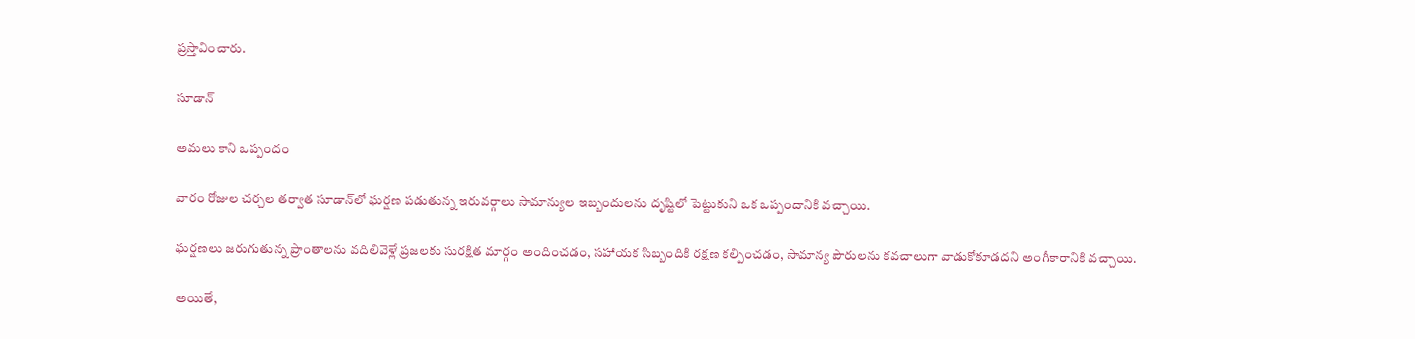ప్రస్తావించారు.

సూడాన్

అమలు కాని ఒప్పందం

వారం రోజుల చర్చల తర్వాత సూడాన్‌లో ఘర్షణ పడుతున్న ఇరువర్గాలు సామాన్యుల ఇబ్బందులను దృష్టిలో పెట్టుకుని ఒక ఒప్పందానికి వచ్చాయి.

ఘర్షణలు జరుగుతున్న ప్రాంతాలను వదిలివెళ్లే ప్రజలకు సురక్షిత మార్గం అందించడం, సహాయక సిబ్బందికి రక్షణ కల్పించడం, సామాన్య పౌరులను కవచాలుగా వాడుకోకూడదని అంగీకారానికి వచ్చాయి.

అయితే,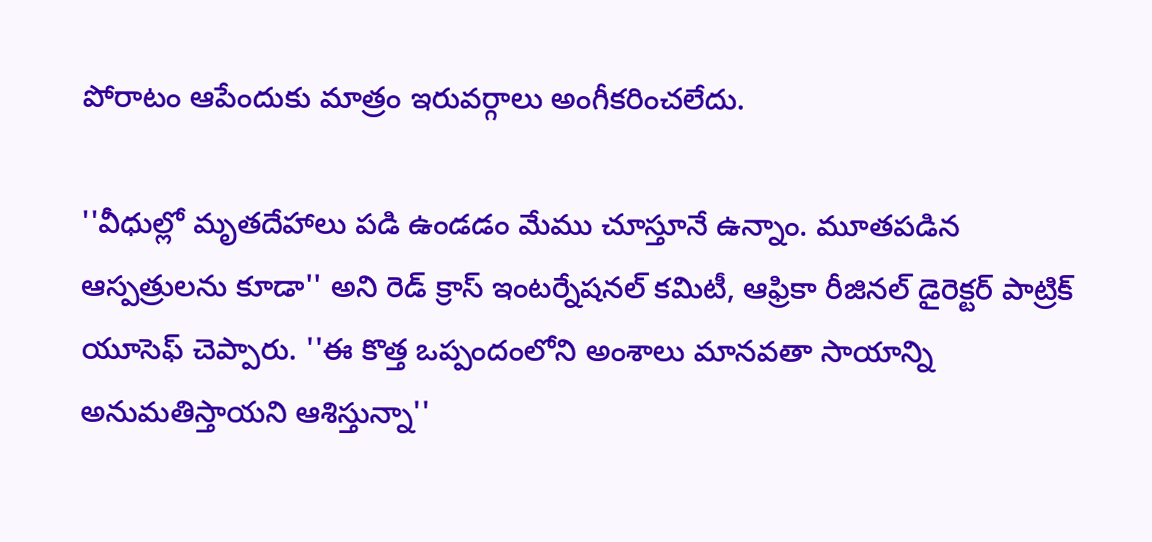పోరాటం ఆపేందుకు మాత్రం ఇరువర్గాలు అంగీకరించలేదు.

''వీధుల్లో మృతదేహాలు పడి ఉండడం మేము చూస్తూనే ఉన్నాం. మూతపడిన ఆస్పత్రులను కూడా'' అని రెడ్ క్రాస్ ఇంటర్నేషనల్ కమిటీ, ఆఫ్రికా రీజినల్ డైరెక్టర్ పాట్రిక్ యూసెఫ్ చెప్పారు. ''ఈ కొత్త ఒప్పందంలోని అంశాలు మానవతా సాయాన్ని అనుమతిస్తాయని ఆశిస్తున్నా''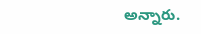అన్నారు.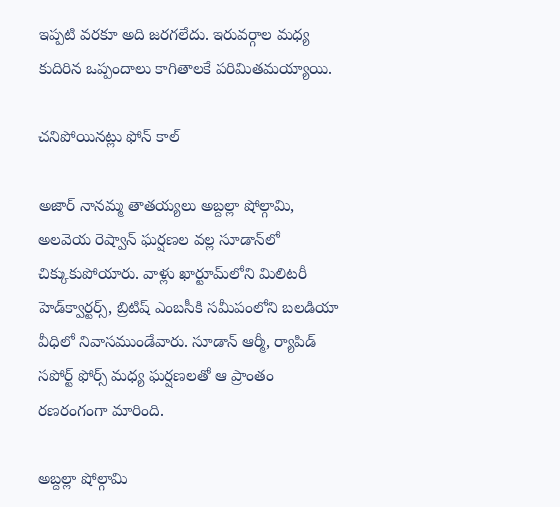ఇప్పటి వరకూ అది జరగలేదు. ఇరువర్గాల మధ్య కుదిరిన ఒప్పందాలు కాగితాలకే పరిమితమయ్యాయి.

చనిపోయినట్లు ఫోన్ కాల్

అజార్ నానమ్మ తాతయ్యలు అబ్దల్లా షోల్గామి, అలవెయ రెష్వాన్ ఘర్షణల వల్ల సూడాన్‌లో చిక్కుకుపోయారు. వాళ్లు ఖార్టూమ్‌లోని మిలిటరీ హెడ్‌క్వార్టర్స్, బ్రిటిష్ ఎంబసీకి సమీపంలోని బలడియా వీధిలో నివాసముండేవారు. సూడాన్ ఆర్మీ, ర్యాపిడ్ సపోర్ట్ ఫోర్స్ మధ్య ఘర్షణలతో ఆ ప్రాంతం రణరంగంగా మారింది.

అబ్దల్లా షోల్గామి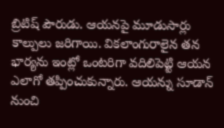బ్రిటిష్ పౌరుడు. ఆయనపై మూడుసార్లు కాల్పులు జరిగాయి. వికలాంగురాలైన తన భార్యను ఇంట్లో ఒంటరిగా వదిలిపెట్టి ఆయన ఎలాగో తప్పించుకున్నారు. ఆయన్ను సూడాన్ నుంచి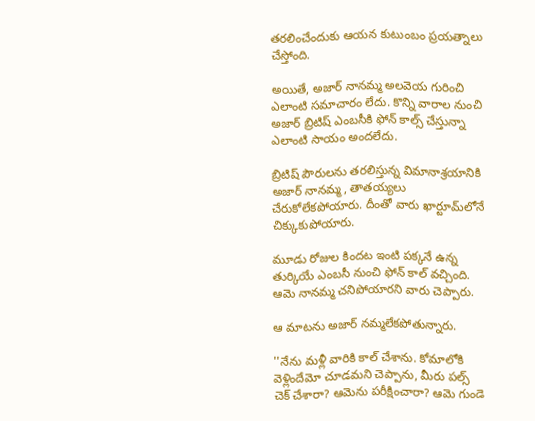తరలించేందుకు ఆయన కుటుంబం ప్రయత్నాలు చేస్తోంది.

అయితే, అజార్ నానమ్మ అలవెయ గురించి ఎలాంటి సమాచారం లేదు. కొన్ని వారాల నుంచి అజార్ బ్రిటిష్ ఎంబసీకి ఫోన్ కాల్స్ చేస్తున్నా ఎలాంటి సాయం అందలేదు.

బ్రిటిష్ పౌరులను తరలిస్తున్న విమానాశ్రయానికి అజార్ నానమ్మ, తాతయ్యలు చేరుకోలేకపోయారు. దీంతో వారు ఖార్టూమ్‌లోనే చిక్కుకుపోయారు.

మూడు రోజుల కిందట ఇంటి పక్కనే ఉన్న తుర్కియే ఎంబసీ నుంచి ఫోన్ కాల్ వచ్చింది. ఆమె నానమ్మ చనిపోయారని వారు చెప్పారు.

ఆ మాటను అజార్ నమ్మలేకపోతున్నారు.

''నేను మళ్లీ వారికి కాల్ చేశాను. కోమాలోకి వెళ్లిందేమో చూడమని చెప్పాను, మీరు పల్స్ చెక్ చేశారా? ఆమెను పరీక్షించారా? ఆమె గుండె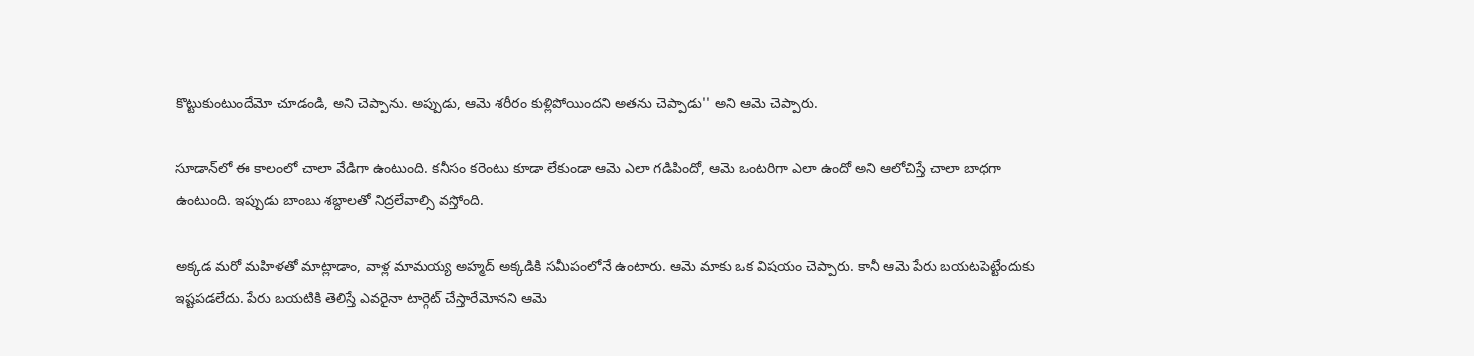కొట్టుకుంటుందేమో చూడండి, అని చెప్పాను. అప్పుడు, ఆమె శరీరం కుళ్లిపోయిందని అతను చెప్పాడు'' అని ఆమె చెప్పారు.

సూడాన్‌లో ఈ కాలంలో చాలా వేడిగా ఉంటుంది. కనీసం కరెంటు కూడా లేకుండా ఆమె ఎలా గడిపిందో, ఆమె ఒంటరిగా ఎలా ఉందో అని ఆలోచిస్తే చాలా బాధగా ఉంటుంది. ఇప్పుడు బాంబు శబ్దాలతో నిద్రలేవాల్సి వస్తోంది.

అక్కడ మరో మహిళతో మాట్లాడాం, వాళ్ల మామయ్య అహ్మద్ అక్కడికి సమీపంలోనే ఉంటారు. ఆమె మాకు ఒక విషయం చెప్పారు. కానీ ఆమె పేరు బయటపెట్టేందుకు ఇష్టపడలేదు. పేరు బయటికి తెలిస్తే ఎవరైనా టార్గెట్ చేస్తారేమోనని ఆమె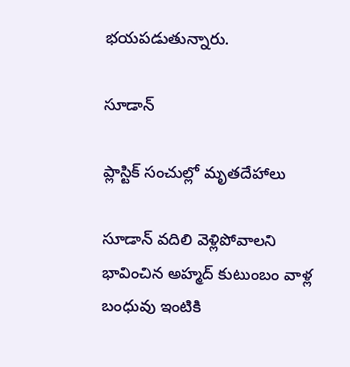భయపడుతున్నారు.

సూడాన్

ప్లాస్టిక్ సంచుల్లో మృతదేహాలు

సూడాన్ వదిలి వెళ్లిపోవాలని భావించిన అహ్మద్ కుటుంబం వాళ్ల బంధువు ఇంటికి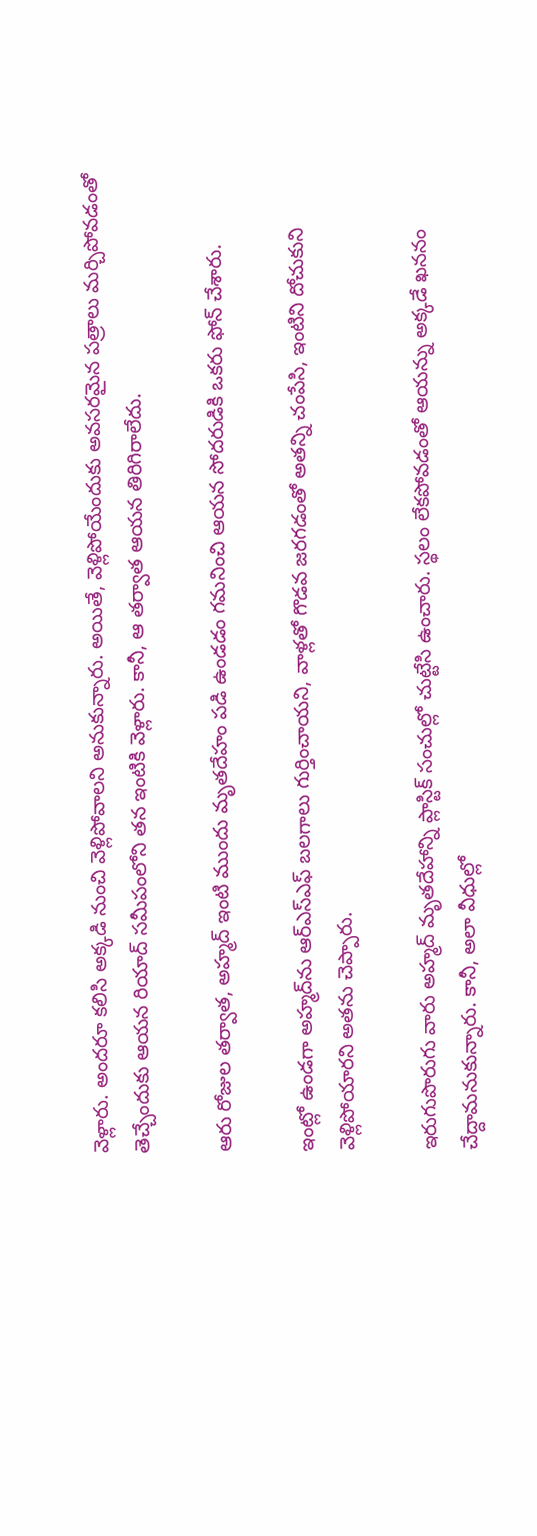వెళ్లారు. అందరూ కలిసి అక్కడి నుంచి వెళ్లిపోవాలని అనుకున్నారు. అయితే, వెళ్లిపోయేందుకు అవసరమైన పత్రాలు మర్చిపోవడంతో తెచ్చేందుకు ఆయన రియాద్ సమీపంలోని తన ఇంటికి వెళ్లారు. కానీ, ఆ తర్వాత ఆయన తిరిగిరాలేదు.

ఆరు రోజుల తర్వాత, అహ్మద్ ఇంటి ముందు మృతదేహం పడి ఉండడం గమనించి ఆయన సోదరుడికి ఒకరు ఫోన్ చేశారు.

ఇంట్లో ఉండగా అహ్మద్‌ను ఆర్ఎస్‌ఎఫ్ బలగాలు గుర్తించాయని, వాళ్లతో గొడవ జరగడంతో అతన్ని చంపేసి, ఇంటిని దోచుకుని వెళ్లిపోయారని అతను చెప్పారు.

ఇరుగుపొరుగు వారు అహ్మద్ మృతదేహాన్ని ప్లాస్టిక్ సంచుల్లో చుట్టేసి ఉంచారు. స్థలం లేకపోవడంతో ఆయన్ను అక్కడే ఖననం చేద్దామనుకున్నారు. కానీ, అలా వీధుల్లో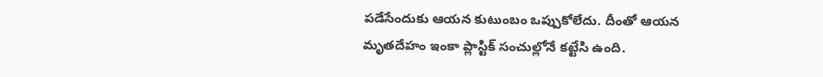పడేసేందుకు ఆయన కుటుంబం ఒప్పుకోలేదు. దీంతో ఆయన మృతదేహం ఇంకా ప్లాస్టిక్ సంచుల్లోనే కట్టేసి ఉంది.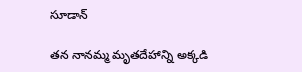సూడాన్

తన నానమ్మ మృతదేహాన్ని అక్కడి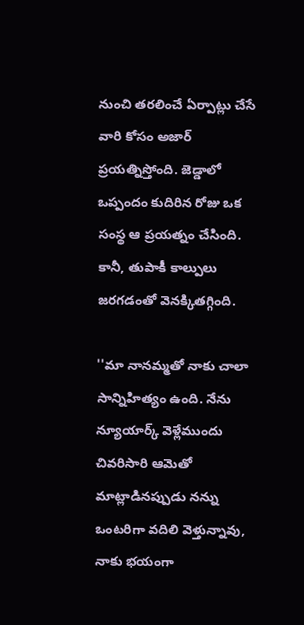నుంచి తరలించే ఏర్పాట్లు చేసే వారి కోసం అజార్ ప్రయత్నిస్తోంది. జెడ్డాలో ఒప్పందం కుదిరిన రోజు ఒక సంస్థ ఆ ప్రయత్నం చేసింది. కానీ, తుపాకీ కాల్పులు జరగడంతో వెనక్కితగ్గింది.

''మా నానమ్మతో నాకు చాలా సాన్నిహిత్యం ఉంది. నేను న్యూయార్క్ వెళ్లేముందు చివరిసారి ఆమెతో మాట్లాడినప్పుడు నన్ను ఒంటరిగా వదిలి వెళ్తున్నావు, నాకు భయంగా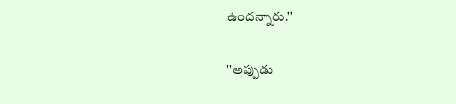ఉందన్నారు.''

''అప్పుడు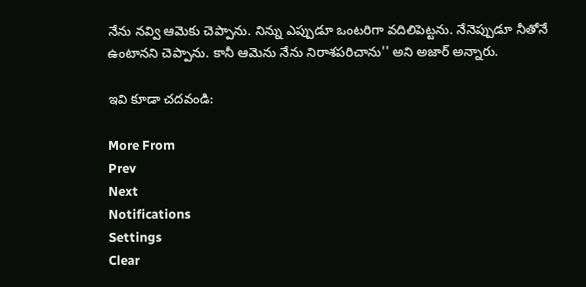నేను నవ్వి ఆమెకు చెప్పాను. నిన్ను ఎప్పుడూ ఒంటరిగా వదిలిపెట్టను. నేనెప్పుడూ నీతోనే ఉంటానని చెప్పాను. కానీ ఆమెను నేను నిరాశపరిచాను'' అని అజార్ అన్నారు.

ఇవి కూడా చదవండి:

More From
Prev
Next
Notifications
Settings
Clear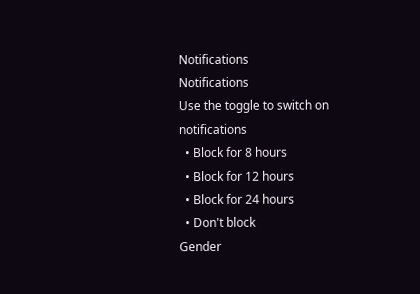Notifications
Notifications
Use the toggle to switch on notifications
  • Block for 8 hours
  • Block for 12 hours
  • Block for 24 hours
  • Don't block
Gender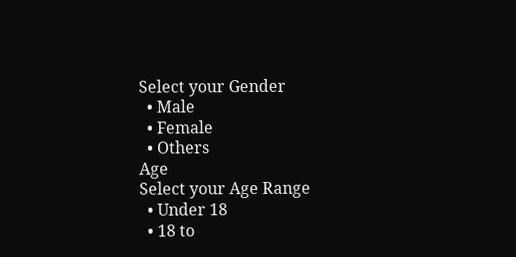Select your Gender
  • Male
  • Female
  • Others
Age
Select your Age Range
  • Under 18
  • 18 to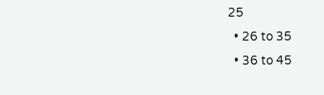25
  • 26 to 35
  • 36 to 45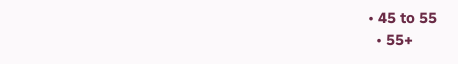• 45 to 55
  • 55+